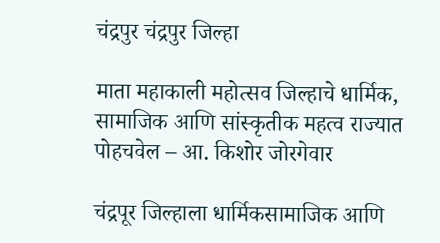चंद्रपुर चंद्रपुर जिल्हा

माता महाकाली महोत्सव जिल्हाचे धार्मिक, सामाजिक आणि सांस्कृतीक महत्व राज्यात पोहचवेल – आ. किशोर जोरगेवार

चंद्रपूर जिल्हाला धार्मिकसामाजिक आणि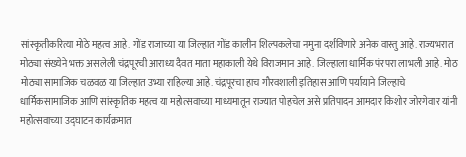सांस्कृतीकरित्या मोठे महत्व आहे. गोंड राजाच्या या जिल्हात गोंड कालीन शिल्पकलेचा नमुना दर्शविणारे अनेक वास्तु आहे. राज्यभरात मोठ्या संख्येने भक्त असलेली चंद्रपूरची आराध्य दैवत माता महाकाली येथे विराजमान आहे. जिल्हाला धार्मिक पंरपरा लाभली आहे. मोठ मोठ्या सामाजिक चळवळ या जिल्हात उभ्या राहिल्या आहे. चंद्रपूरचा हाच गौरवशाली इतिहास आणि पर्यायाने जिल्हाचे धार्मिकसामाजिक आणि सांस्कृतिक महत्व या महोत्सवाच्या माध्यमातून राज्यात पोहचेल असे प्रतिपादन आमदार किशोर जोरगेवार यांनी महोत्सवाच्या उद्घाटन कार्यक्रमात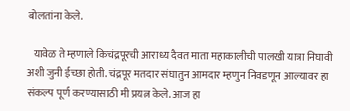बोलतांना केले.

   यावेळ ते म्हणाले किचंद्रपूरची आराध्य दैवत माता महाकालीची पालखी यात्रा निघावी अशी जुनी ईच्छा होती. चंद्रपूर मतदार संघातुन आमदार म्हणुन निवडणून आल्यावर हा संकल्प पूर्ण करण्यासाठी मी प्रयत्न केले. आज हा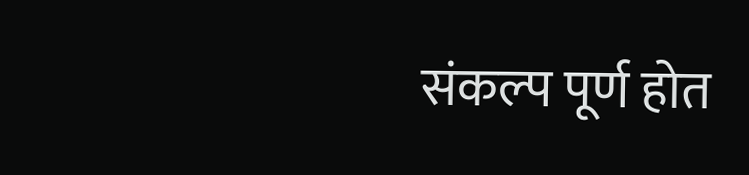संकल्प पूर्ण होत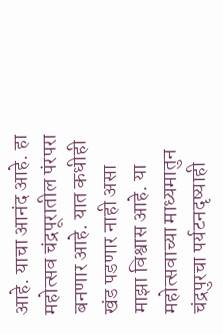आहे. याचा आनंद आहे. हा महोत्सव चंद्रपूरातील पंरपरा बनणार आहे. यात कधीही खंड पडणार नाही असा माझा विश्वास आहे. या महोत्सवाच्या माध्यमातुन चंद्रपुरचा पर्यटनदृष्याही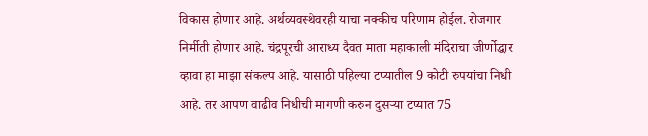विकास होणार आहे. अर्थव्यवस्थेवरही याचा नक्कीच परिणाम होईल. रोजगार निर्मीती होणार आहे. चंद्रपूरची आराध्य दैवत माता महाकाली मंदिराचा जीर्णोद्धार व्हावा हा माझा संकल्प आहे. यासाठी पहिल्या टप्यातील 9 कोटी रुपयांचा निधी आहे. तर आपण वाढीव निधीची मागणी करुन दुसऱ्या टप्यात 75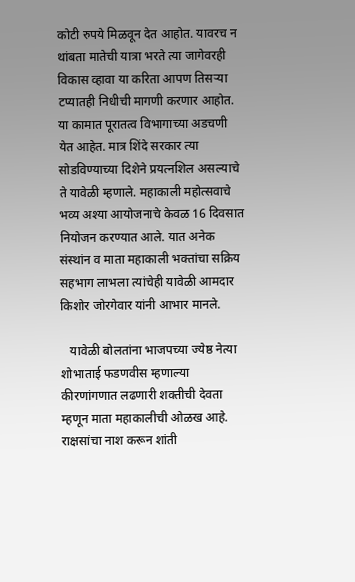कोटी रुपये मिळवून देत आहोत. यावरच न थांबता मातेची यात्रा भरते त्या जागेवरही विकास व्हावा या करिता आपण तिसऱ्या टप्यातही निधीची मागणी करणार आहोत. या कामात पूरातत्व विभागाच्या अडचणी येत आहेत. मात्र शिंदे सरकार त्या सोडविण्याच्या दिशेने प्रयत्नशिल असल्याचे ते यावेळी म्हणाले. महाकाली महोत्सवाचे भव्य अश्या आयोजनाचे केवळ 16 दिवसात नियोजन करण्यात आले. यात अनेक संस्थांन व माता महाकाली भक्तांचा सक्रिय सहभाग लाभला त्यांचेही यावेळी आमदार किशोर जोरगेवार यांनी आभार मानले.

   यावेळी बोलतांना भाजपच्या ज्येष्ठ नेत्या शोभाताई फडणवीस म्हणाल्या कीरणांगणात लढणारी शक्तीची देवता म्हणून माता महाकालीची ओळख आहे. राक्षसांचा नाश करून शांती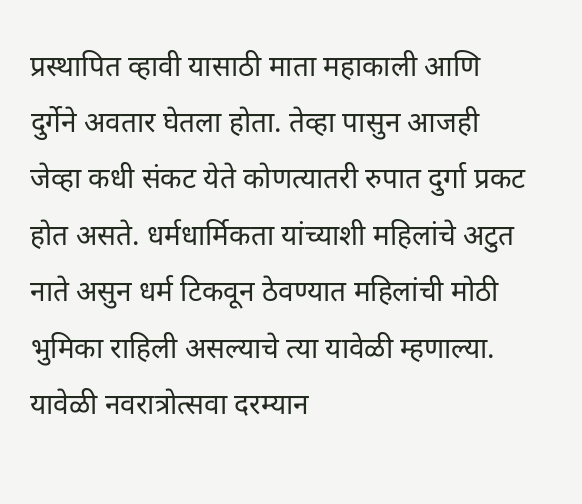प्रस्थापित व्हावी यासाठी माता महाकाली आणि दुर्गेने अवतार घेतला होता. तेव्हा पासुन आजही जेव्हा कधी संकट येते कोणत्यातरी रुपात दुर्गा प्रकट होत असते. धर्मधार्मिकता यांच्याशी महिलांचे अटुत नाते असुन धर्म टिकवून ठेवण्यात महिलांची मोठी भुमिका राहिली असल्याचे त्या यावेळी म्हणाल्या. यावेळी नवरात्रोत्सवा दरम्यान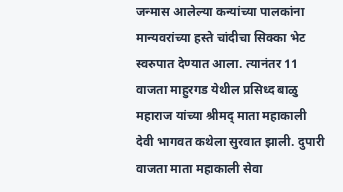जन्मास आलेल्या कन्यांच्या पालकांना मान्यवरांच्या हस्ते चांदीचा सिक्का भेट स्वरुपात देण्यात आला. त्यानंतर 11 वाजता माहुरगड येथील प्रसिध्द बाळु महाराज यांच्या श्रीमद् माता महाकाली देवी भागवत कथेला सुरवात झाली. दुपारी वाजता माता महाकाली सेवा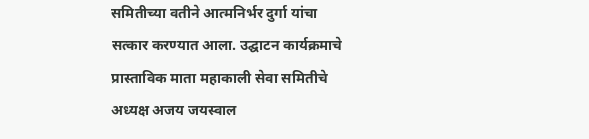समितीच्या वतीने आत्मनिर्भर दुर्गा यांचा सत्कार करण्यात आला. उद्घाटन कार्यक्रमाचे प्रास्ताविक माता महाकाली सेवा समितीचे अध्यक्ष अजय जयस्वाल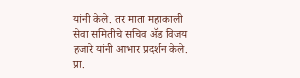यांनी केले. तर माता महाकाली सेवा समितीचे सचिव ॲड विजय हजारे यांनी आभार प्रदर्शन केले. प्रा.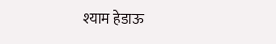श्याम हेडाऊ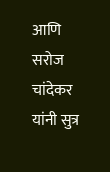आणि सरोज चांदेकर यांनी सुत्र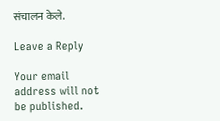संचालन केले.

Leave a Reply

Your email address will not be published.